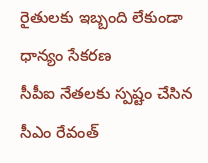రైతులకు ఇబ్బంది లేకుండా ధాన్యం సేకరణ
సీపీఐ నేతలకు స్పష్టం చేసిన సీఎం రేవంత్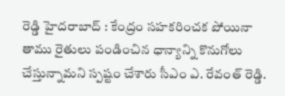రెడ్డి హైదరాబాద్ : కేంద్రం సహకరించక పోయినా తాము రైతులు పండించిన ధాన్యాన్ని కొనుగోలు చేస్తున్నామని స్పష్టం చేశారు సీఎం ఎ. రేవంత్ రెడ్డి.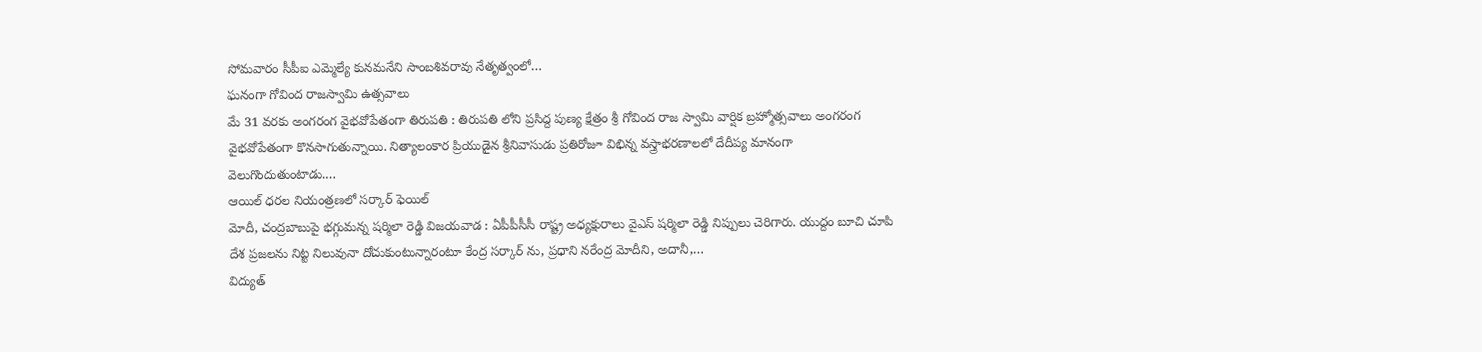సోమవారం సీపీఐ ఎమ్మెల్యే కునమనేని సాంబశివరావు నేతృత్వంలో…
ఘనంగా గోవింద రాజస్వామి ఉత్సవాలు
మే 31 వరకు అంగరంగ వైభవోపేతంగా తిరుపతి : తిరుపతి లోని ప్రసిద్ద పుణ్య క్షేత్రం శ్రీ గోవింద రాజ స్వామి వార్షిక బ్రహ్మోత్సవాలు అంగరంగ వైభవోపేతంగా కొనసాగుతున్నాయి. నిత్యాలంకార ప్రియుడైన శ్రీనివాసుడు ప్రతిరోజూ విభిన్న వస్త్రాభరణాలలో దేదీప్య మానంగా వెలుగొందుతుంటాడు.…
ఆయిల్ ధరల నియంత్రణలో సర్కార్ ఫెయిల్
మోదీ, చంద్రబాబుపై భగ్గుమన్న షర్మిలా రెడ్డి విజయవాడ : ఏపీపీసీసీ రాష్ట్ర అధ్యక్షురాలు వైఎస్ షర్మిలా రెడ్డి నిప్పులు చెరిగారు. యుద్దం బూచి చూపి దేశ ప్రజలను నిట్ట నిలువునా దోచుకుంటున్నారంటూ కేంద్ర సర్కార్ ను, ప్రధాని నరేంద్ర మోదీని, అదానీ,…
విద్యుత్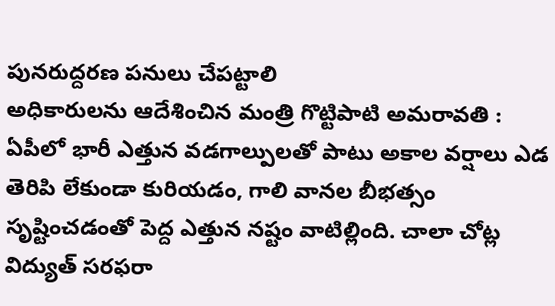పునరుద్దరణ పనులు చేపట్టాలి
అధికారులను ఆదేశించిన మంత్రి గొట్టిపాటి అమరావతి : ఏపీలో భారీ ఎత్తున వడగాల్పులతో పాటు అకాల వర్షాలు ఎడ తెరిపి లేకుండా కురియడం, గాలి వానల బీభత్సం సృష్టించడంతో పెద్ద ఎత్తున నష్టం వాటిల్లింది. చాలా చోట్ల విద్యుత్ సరఫరా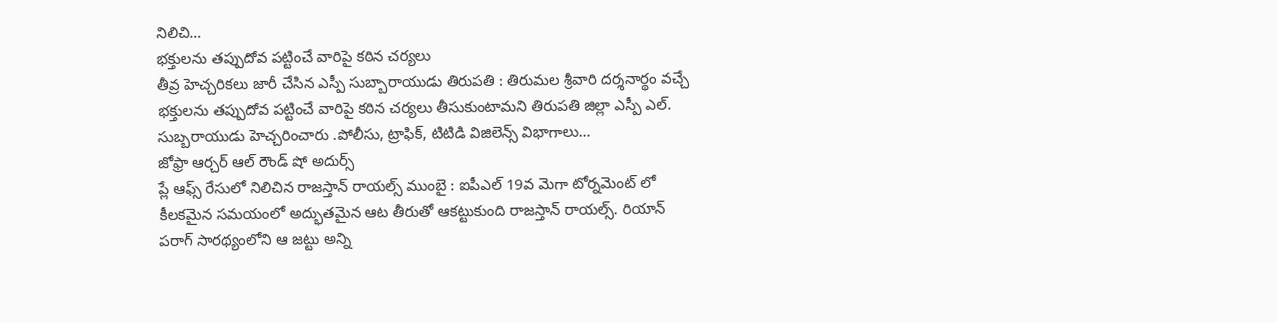నిలిచి…
భక్తులను తప్పుదోవ పట్టించే వారిపై కఠిన చర్యలు
తీవ్ర హెచ్చరికలు జారీ చేసిన ఎస్పీ సుబ్బారాయుడు తిరుపతి : తిరుమల శ్రీవారి దర్శనార్థం వచ్చే భక్తులను తప్పుదోవ పట్టించే వారిపై కఠిన చర్యలు తీసుకుంటామని తిరుపతి జిల్లా ఎస్పీ ఎల్. సుబ్బరాయుడు హెచ్చరించారు .పోలీసు, ట్రాఫిక్, టిటిడి విజిలెన్స్ విభాగాలు…
జోఫ్రా ఆర్చర్ ఆల్ రౌండ్ షో అదుర్స్
ప్లే ఆఫ్స్ రేసులో నిలిచిన రాజస్తాన్ రాయల్స్ ముంబై : ఐపీఎల్ 19వ మెగా టోర్నమెంట్ లో కీలకమైన సమయంలో అద్భుతమైన ఆట తీరుతో ఆకట్టుకుంది రాజస్తాన్ రాయల్స్. రియాన్ పరాగ్ సారథ్యంలోని ఆ జట్టు అన్ని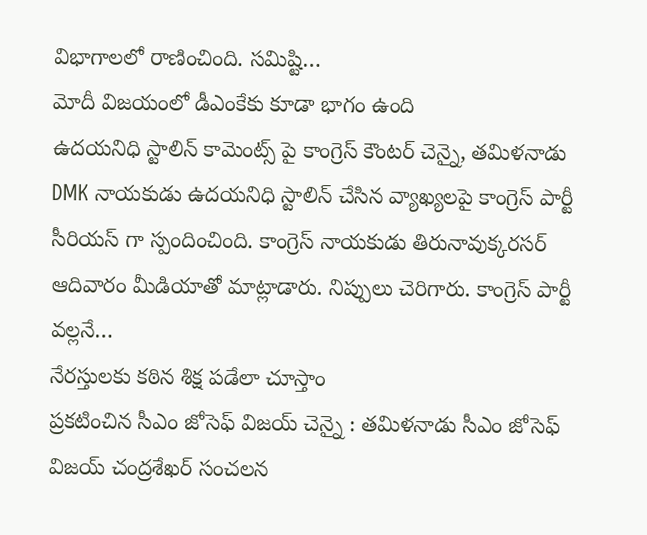విభాగాలలో రాణించింది. సమిష్టి…
మోదీ విజయంలో డీఎంకేకు కూడా భాగం ఉంది
ఉదయనిధి స్టాలిన్ కామెంట్స్ పై కాంగ్రెస్ కౌంటర్ చెన్నై, తమిళనాడు DMK నాయకుడు ఉదయనిధి స్టాలిన్ చేసిన వ్యాఖ్యలపై కాంగ్రెస్ పార్టీ సీరియస్ గా స్పందించింది. కాంగ్రెస్ నాయకుడు తిరునావుక్కరసర్ ఆదివారం మీడియాతో మాట్లాడారు. నిప్పులు చెరిగారు. కాంగ్రెస్ పార్టీ వల్లనే…
నేరస్తులకు కఠిన శిక్ష పడేలా చూస్తాం
ప్రకటించిన సీఎం జోసెఫ్ విజయ్ చెన్నై : తమిళనాడు సీఎం జోసెఫ్ విజయ్ చంద్రశేఖర్ సంచలన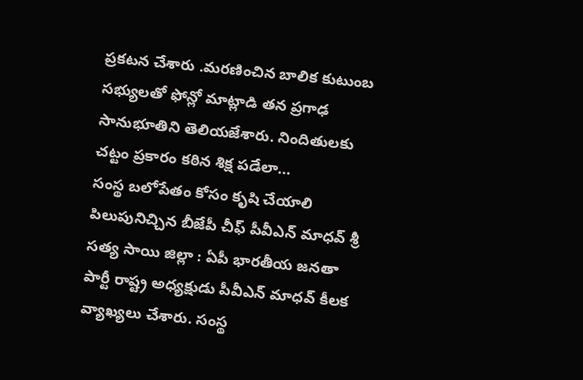ప్రకటన చేశారు .మరణించిన బాలిక కుటుంబ సభ్యులతో ఫోన్లో మాట్లాడి తన ప్రగాఢ సానుభూతిని తెలియజేశారు. నిందితులకు చట్టం ప్రకారం కఠిన శిక్ష పడేలా…
సంస్థ బలోపేతం కోసం కృషి చేయాలి
పిలుపునిచ్చిన బీజేపీ చీఫ్ పీవీఎన్ మాధవ్ శ్రీ సత్య సాయి జిల్లా : ఏపీ భారతీయ జనతా పార్టీ రాష్ట్ర అధ్యక్షుడు పీవీఎన్ మాధవ్ కీలక వ్యాఖ్యలు చేశారు. సంస్థ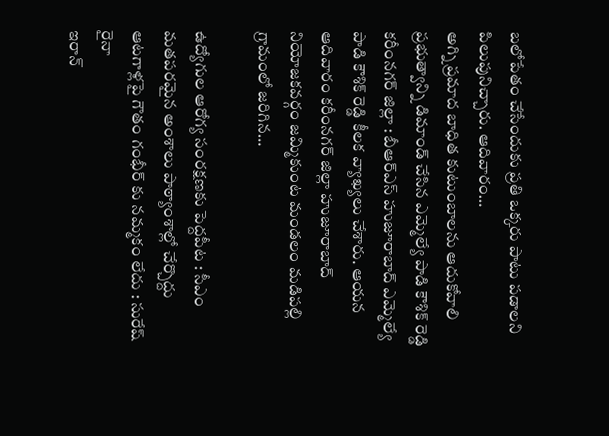బలోపేతం చేసేందుకు ప్రతి ఒక్కరు పాటు పడాలని పిలుపునిచ్చారు. ఆదివారం…
అగ్ని ప్రమాద బాధిత కుటుంబాలను ఆదుకోవాలి
ప్రభుత్వాన్ని డిమాండ్ చేసిన ఎమ్మెల్యే పాడి కౌశిక్ రెడ్డి కరీంనగర్ జిల్లా : బీఆర్ఎస్ హుజూరాబాద్ ఎమ్మెల్యే పాడి కౌశిక్ రెడ్డి కీలక వ్యాఖ్యలు చేశారు. ఆయన ఆదివారం కరీంనగర్ జిల్లా హుజూరాబాద్ నియోజకవర్గం జమ్మికుంట మండలం మడిపల్లి గ్రామంలో జరిగిన…

ఉద్యోగుల ఆరోగ్య సంరక్షణకు పెద్దపీట : సీఎం
మతపరమైన అంశాలు పాఠ్యాంశాల్లో చేర్చొద్దు
ఆటగాళ్లపై గౌతం గంభీర్ కు నమ్మకం లేదు : సురేష్ రైనా
ఇరాన్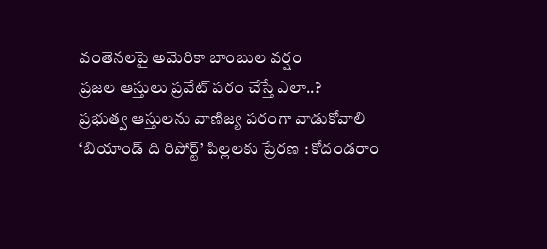వంతెనలపై అమెరికా బాంబుల వర్షం
ప్రజల ఆస్తులు ప్రవేట్ పరం చేస్తే ఎలా..?
ప్రభుత్వ ఆస్తులను వాణిజ్య పరంగా వాడుకోవాలి
‘బియాండ్ ది రిపోర్ట్’ పిల్లలకు ప్రేరణ : కోదండరాం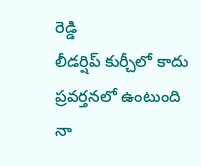రెడ్డి
లీడర్షిప్ కుర్చీలో కాదు ప్రవర్తనలో ఉంటుంది
నా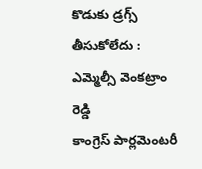కొడుకు డ్రగ్స్ తీసుకోలేదు : ఎమ్మెల్సీ వెంకట్రాం రెడ్డి
కాంగ్రెస్ పార్లమెంటరీ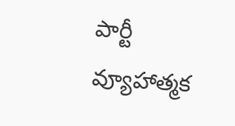పార్టీ వ్యూహాత్మక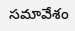సమావేశం